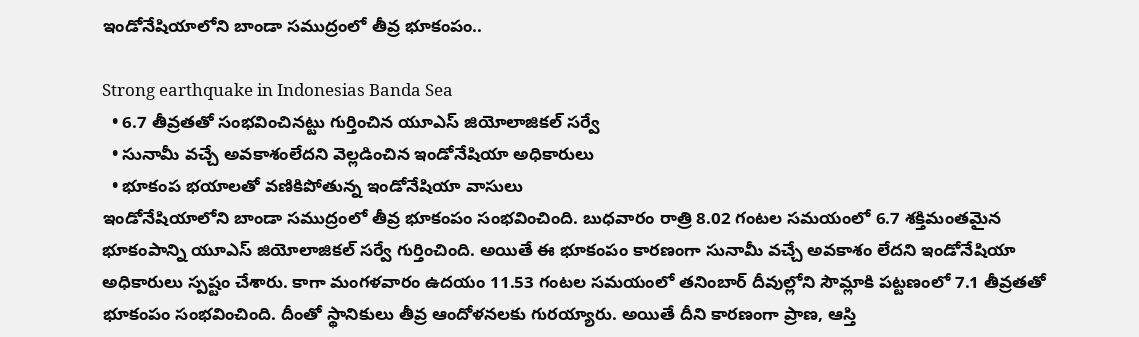ఇండోనేషియాలోని బాండా సముద్రంలో తీవ్ర భూకంపం..

Strong earthquake in Indonesias Banda Sea
  • 6.7 తీవ్రతతో సంభవించినట్టు గుర్తించిన యూఎస్ జియోలాజికల్ సర్వే
  • సునామీ వచ్చే అవకాశంలేదని వెల్లడించిన ఇండోనేషియా అధికారులు
  • భూకంప భయాలతో వణికిపోతున్న ఇండోనేషియా వాసులు
ఇండోనేషియాలోని బాండా సముద్రంలో తీవ్ర భూకంపం సంభవించింది. బుధవారం రాత్రి 8.02 గంటల సమయంలో 6.7 శక్తిమంతమైన భూకంపాన్ని యూఎస్ జియోలాజికల్ సర్వే గుర్తించింది. అయితే ఈ భూకంపం కారణంగా సునామీ వచ్చే అవకాశం లేదని ఇండోనేషియా అధికారులు స్పష్టం చేశారు. కాగా మంగళవారం ఉదయం 11.53 గంటల సమయంలో తనింబార్ దీవుల్లోని సౌమ్లాకి పట్టణంలో 7.1 తీవ్రతతో భూకంపం సంభవించింది. దీంతో స్థానికులు తీవ్ర ఆందోళనలకు గురయ్యారు. అయితే దీని కారణంగా ప్రాణ, ఆస్తి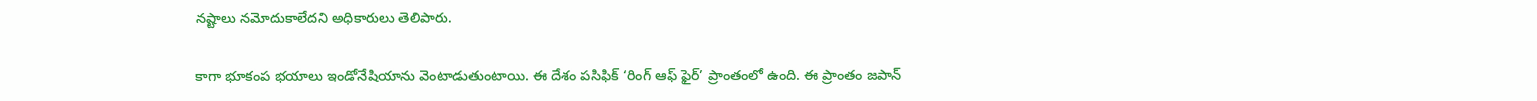నష్టాలు నమోదుకాలేదని అధికారులు తెలిపారు.

కాగా భూకంప భయాలు ఇండోనేషియాను వెంటాడుతుంటాయి. ఈ దేశం పసిఫిక్ ‘రింగ్ ఆఫ్ ఫైర్’ ప్రాంతంలో ఉంది. ఈ ప్రాంతం జపాన్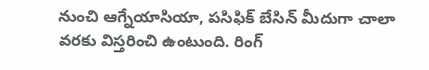నుంచి ఆగ్నేయాసియా, పసిఫిక్ బేసిన్ మీదుగా చాలా వరకు విస్తరించి ఉంటుంది. రింగ్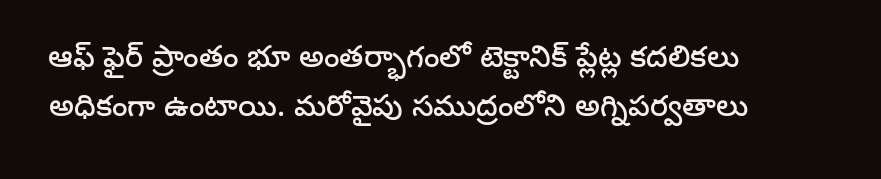ఆఫ్ ఫైర్ ప్రాంతం భూ అంతర్భాగంలో టెక్టానిక్ ప్లేట్ల కదలికలు అధికంగా ఉంటాయి. మరోవైపు సముద్రంలోని అగ్నిపర్వతాలు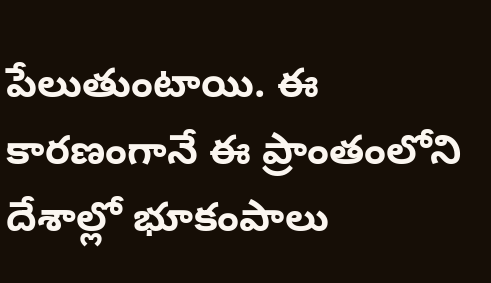పేలుతుంటాయి. ఈ కారణంగానే ఈ ప్రాంతంలోని దేశాల్లో భూకంపాలు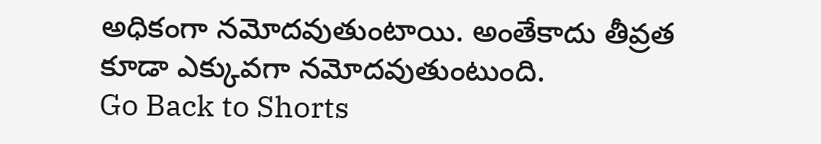అధికంగా నమోదవుతుంటాయి. అంతేకాదు తీవ్రత కూడా ఎక్కువగా నమోదవుతుంటుంది.
Go Back to Shorts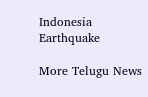Indonesia
Earthquake

More Telugu News